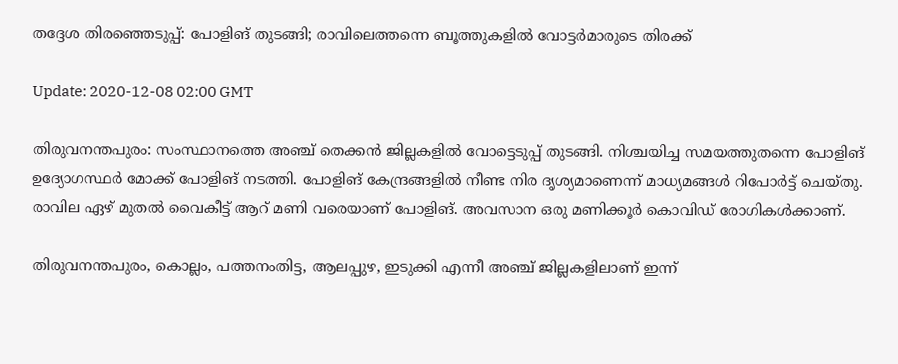തദ്ദേശ തിരഞ്ഞെടുപ്പ്: പോളിങ് തുടങ്ങി; രാവിലെത്തന്നെ ബൂത്തുകളില്‍ വോട്ടര്‍മാരുടെ തിരക്ക്

Update: 2020-12-08 02:00 GMT

തിരുവനന്തപുരം: സംസ്ഥാനത്തെ അഞ്ച് തെക്കന്‍ ജില്ലകളില്‍ വോട്ടെടുപ്പ് തുടങ്ങി. നിശ്ചയിച്ച സമയത്തുതന്നെ പോളിങ് ഉദ്യോഗസ്ഥര്‍ മോക്ക് പോളിങ് നടത്തി. പോളിങ് കേന്ദ്രങ്ങളില്‍ നീണ്ട നിര ദൃശ്യമാണെന്ന് മാധ്യമങ്ങള്‍ റിപോര്‍ട്ട് ചെയ്തു. രാവില ഏഴ് മുതല്‍ വൈകീട്ട് ആറ് മണി വരെയാണ് പോളിങ്. അവസാന ഒരു മണിക്കൂര്‍ കൊവിഡ് രോഗികള്‍ക്കാണ്.

തിരുവനന്തപുരം, കൊല്ലം, പത്തനംതിട്ട, ആലപ്പുഴ, ഇടുക്കി എന്നീ അഞ്ച് ജില്ലകളിലാണ് ഇന്ന്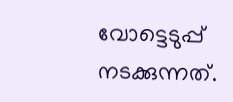വോട്ടെടുപ്പ് നടക്കുന്നത്.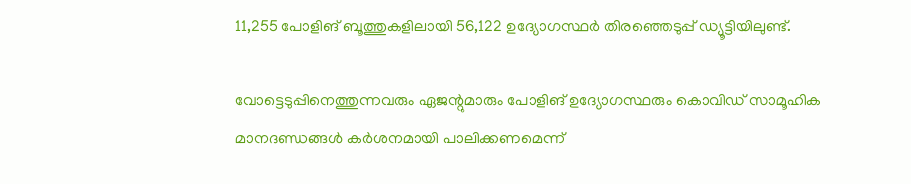11,255 പോളിങ് ബൂത്തുകളിലായി 56,122 ഉദ്യോഗസ്ഥര്‍ തിരഞ്ഞെടുപ്പ് ഡ്യൂട്ടിയിലുണ്ട്.

വോട്ടെടുപ്പിനെത്തുന്നവരും ഏജന്റുമാരും പോളിങ് ഉദ്യോഗസ്ഥരും കൊവിഡ് സാമൂഹിക മാനദണ്ഡങ്ങള്‍ കര്‍ശനമായി പാലിക്കണമെന്ന്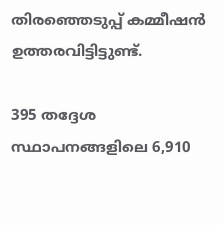തിരഞ്ഞെടുപ്പ് കമ്മീഷന്‍ ഉത്തരവിട്ടിട്ടുണ്ട്.

395 തദ്ദേശ സ്ഥാപനങ്ങളിലെ 6,910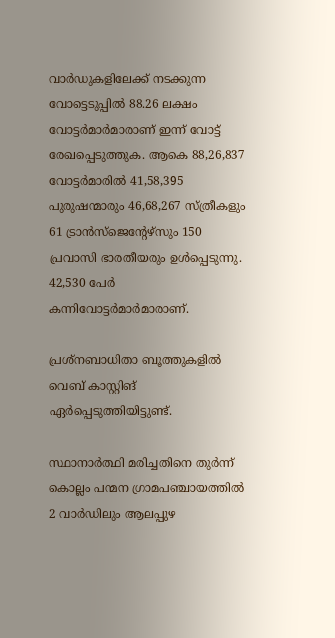വാര്‍ഡുകളിലേക്ക് നടക്കുന്ന വോട്ടെടുപ്പില്‍ 88.26 ലക്ഷം വോട്ടര്‍മാര്‍മാരാണ് ഇന്ന് വോട്ട് രേഖപ്പെടുത്തുക. ആകെ 88,26,837 വോട്ടര്‍മാരില്‍ 41,58,395 പുരുഷന്മാരും 46,68,267 സ്ത്രീകളും 61 ട്രാന്‍സ്‌ജെന്റേഴ്‌സും 150 പ്രവാസി ഭാരതീയരും ഉള്‍പ്പെടുന്നു. 42,530 പേര്‍ കന്നിവോട്ടര്‍മാര്‍മാരാണ്.

പ്രശ്‌നബാധിതാ ബൂത്തുകളില്‍ വെബ് കാസ്റ്റിങ് ഏര്‍പ്പെടുത്തിയിട്ടുണ്ട്.

സ്ഥാനാര്‍ത്ഥി മരിച്ചതിനെ തുര്‍ന്ന് കൊല്ലം പന്മന ഗ്രാമപഞ്ചായത്തില്‍ 2 വാര്‍ഡിലും ആലപ്പുഴ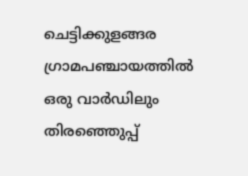ചെട്ടിക്കുളങ്ങര ഗ്രാമപഞ്ചായത്തില്‍ ഒരു വാര്‍ഡിലും തിരഞ്ഞെുപ്പ്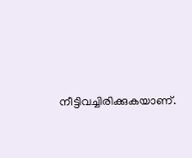നീട്ടിവച്ചിരിക്കുകയാണ്.